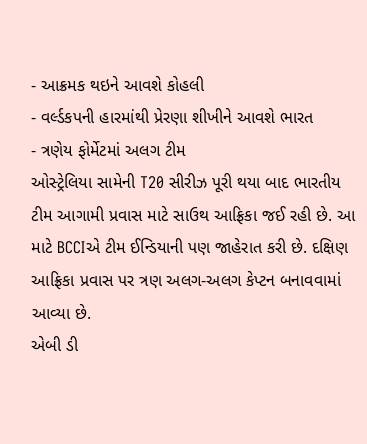- આક્રમક થઇને આવશે કોહલી
- વર્લ્ડકપની હારમાંથી પ્રેરણા શીખીને આવશે ભારત
- ત્રણેય ફોર્મેટમાં અલગ ટીમ
ઓસ્ટ્રેલિયા સામેની T20 સીરીઝ પૂરી થયા બાદ ભારતીય ટીમ આગામી પ્રવાસ માટે સાઉથ આફ્રિકા જઈ રહી છે. આ માટે BCCIએ ટીમ ઈન્ડિયાની પણ જાહેરાત કરી છે. દક્ષિણ આફ્રિકા પ્રવાસ પર ત્રણ અલગ-અલગ કેપ્ટન બનાવવામાં આવ્યા છે.
એબી ડી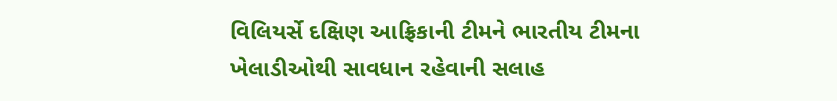વિલિયર્સે દક્ષિણ આફ્રિકાની ટીમને ભારતીય ટીમના ખેલાડીઓથી સાવધાન રહેવાની સલાહ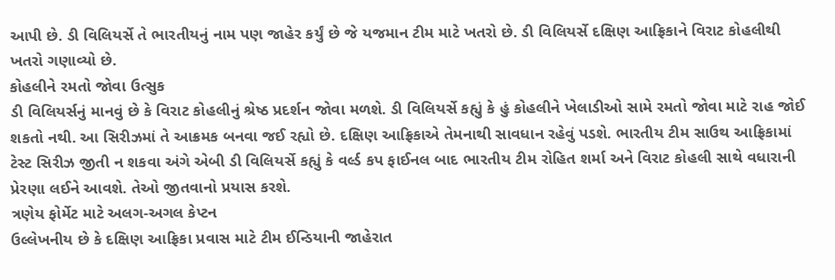આપી છે. ડી વિલિયર્સે તે ભારતીયનું નામ પણ જાહેર કર્યું છે જે યજમાન ટીમ માટે ખતરો છે. ડી વિલિયર્સે દક્ષિણ આફ્રિકાને વિરાટ કોહલીથી ખતરો ગણાવ્યો છે.
કોહલીને રમતો જોવા ઉત્સુક
ડી વિલિયર્સનું માનવું છે કે વિરાટ કોહલીનું શ્રેષ્ઠ પ્રદર્શન જોવા મળશે. ડી વિલિયર્સે કહ્યું કે હું કોહલીને ખેલાડીઓ સામે રમતો જોવા માટે રાહ જોઈ શકતો નથી. આ સિરીઝમાં તે આક્રમક બનવા જઈ રહ્યો છે. દક્ષિણ આફ્રિકાએ તેમનાથી સાવધાન રહેવું પડશે. ભારતીય ટીમ સાઉથ આફ્રિકામાં ટેસ્ટ સિરીઝ જીતી ન શકવા અંગે એબી ડી વિલિયર્સે કહ્યું કે વર્લ્ડ કપ ફાઈનલ બાદ ભારતીય ટીમ રોહિત શર્મા અને વિરાટ કોહલી સાથે વધારાની પ્રેરણા લઈને આવશે. તેઓ જીતવાનો પ્રયાસ કરશે.
ત્રણેય ફોર્મેટ માટે અલગ-અગલ કેપ્ટન
ઉલ્લેખનીય છે કે દક્ષિણ આફ્રિકા પ્રવાસ માટે ટીમ ઈન્ડિયાની જાહેરાત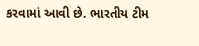કરવામાં આવી છે. ભારતીય ટીમ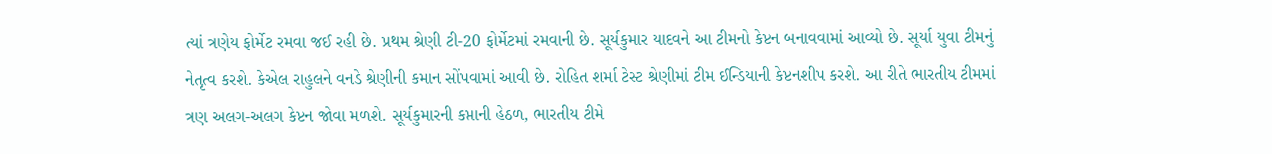ત્યાં ત્રણેય ફોર્મેટ રમવા જઈ રહી છે. પ્રથમ શ્રેણી ટી-20 ફોર્મેટમાં રમવાની છે. સૂર્યકુમાર યાદવને આ ટીમનો કેપ્ટન બનાવવામાં આવ્યો છે. સૂર્યા યુવા ટીમનું નેતૃત્વ કરશે. કેએલ રાહુલને વનડે શ્રેણીની કમાન સોંપવામાં આવી છે. રોહિત શર્મા ટેસ્ટ શ્રેણીમાં ટીમ ઈન્ડિયાની કેપ્ટનશીપ કરશે. આ રીતે ભારતીય ટીમમાં ત્રણ અલગ-અલગ કેપ્ટન જોવા મળશે. સૂર્યકુમારની કપ્તાની હેઠળ, ભારતીય ટીમે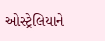ઓસ્ટ્રેલિયાને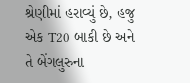શ્રેણીમાં હરાવ્યું છે, હજુ એક T20 બાકી છે અને તે બેંગલુરુના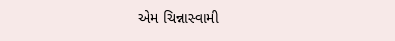એમ ચિન્નાસ્વામી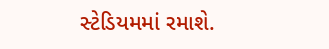સ્ટેડિયમમાં રમાશે.